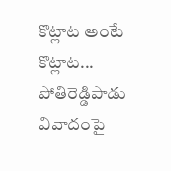కొట్లాట అంటే కొట్లాట... పోతిరెడ్డిపాడు వివాదంపై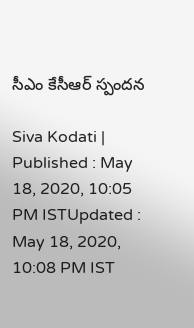సీఎం కేసీఆర్ స్పందన

Siva Kodati |
Published : May 18, 2020, 10:05 PM ISTUpdated : May 18, 2020, 10:08 PM IST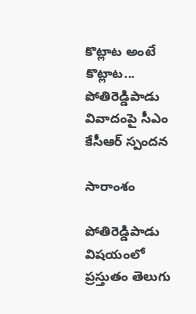కొట్లాట అంటే కొట్లాట... పోతిరెడ్డిపాడు వివాదంపై సీఎం కేసీఆర్ స్పందన

సారాంశం

పోతిరెడ్డిపాడు విషయంలో ప్రస్తుతం తెలుగు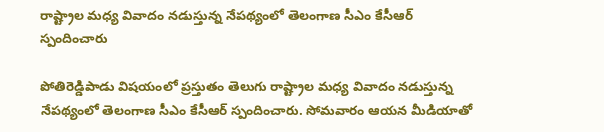రాష్ట్రాల మధ్య వివాదం నడుస్తున్న నేపథ్యంలో తెలంగాణ సీఎం కేసీఆర్ స్పందించారు

పోతిరెడ్డిపాడు విషయంలో ప్రస్తుతం తెలుగు రాష్ట్రాల మధ్య వివాదం నడుస్తున్న నేపథ్యంలో తెలంగాణ సీఎం కేసీఆర్ స్పందించారు. సోమవారం ఆయన మీడియాతో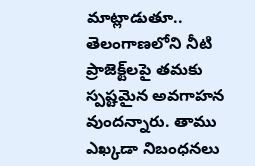మాట్లాడుతూ.. తెలంగాణలోని నీటి ప్రాజెక్ట్‌లపై తమకు స్పష్టమైన అవగాహన వుందన్నారు. తాము ఎఖ్కడా నిబంధనలు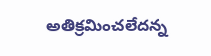అతిక్రమించలేదన్న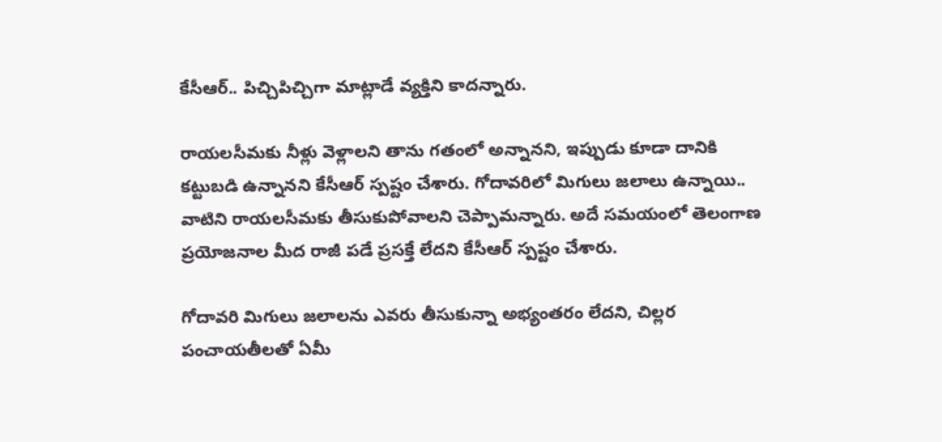కేసీఆర్.. పిచ్చిపిచ్చిగా మాట్లాడే వ్యక్తిని కాదన్నారు.

రాయలసీమకు నీళ్లు వెళ్లాలని తాను గతంలో అన్నానని, ఇప్పుడు కూడా దానికి కట్టుబడి ఉన్నానని కేసీఆర్ స్పష్టం చేశారు. గోదావరిలో మిగులు జలాలు ఉన్నాయి.. వాటిని రాయలసీమకు తీసుకుపోవాలని చెప్పామన్నారు. అదే సమయంలో తెలంగాణ ప్రయోజనాల మీద రాజీ పడే ప్రసక్తే లేదని కేసీఆర్ స్పష్టం చేశారు.

గోదావరి మిగులు జలాలను ఎవరు తీసుకున్నా అభ్యంతరం లేదని, చిల్లర పంచాయతీలతో ఏమీ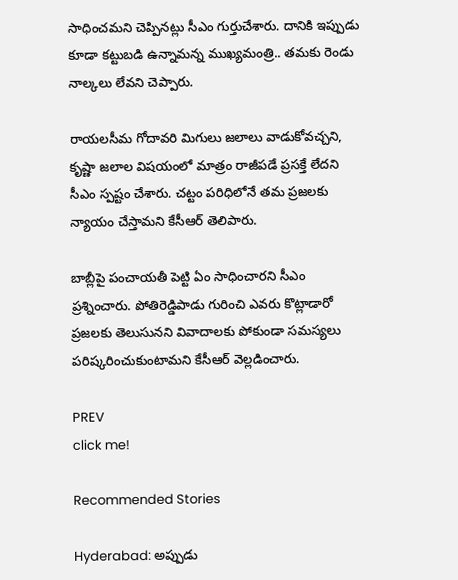సాధించమని చెప్పినట్లు సీఎం గుర్తుచేశారు. దానికి ఇప్పుడు కూడా కట్టుబడి ఉన్నామన్న ముఖ్యమంత్రి.. తమకు రెండు నాల్కలు లేవని చెప్పారు.

రాయలసీమ గోదావరి మిగులు జలాలు వాడుకోవచ్చని, కృష్ణా జలాల విషయంలో మాత్రం రాజీపడే ప్రసక్తే లేదని సీఎం స్పష్టం చేశారు. చట్టం పరిధిలోనే తమ ప్రజలకు న్యాయం చేస్తామని కేసీఆర్ తెలిపారు.

బాబ్లీపై పంచాయతీ పెట్టి ఏం సాధించారని సీఎం ప్రశ్నించారు. పోతిరెడ్డిపాడు గురించి ఎవరు కొట్లాడారో ప్రజలకు తెలుసునని వివాదాలకు పోకుండా సమస్యలు పరిష్కరించుకుంటామని కేసీఆర్ వెల్లడించారు.

PREV
click me!

Recommended Stories

Hyderabad: అప్పుడు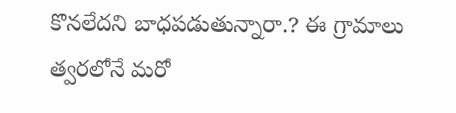కొన‌లేద‌ని బాధ‌ప‌డుతున్నారా.? ఈ గ్రామాలు త్వ‌ర‌లోనే మ‌రో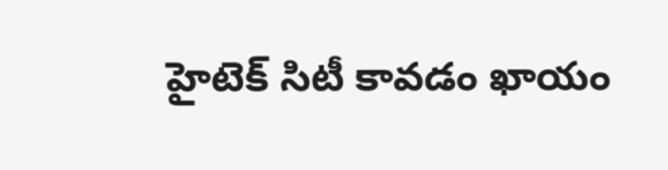హైటెక్ సిటీ కావ‌డం ఖాయం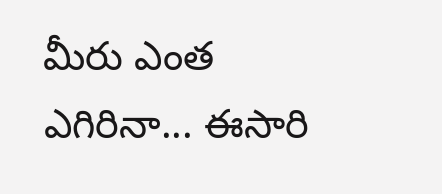మీరు ఎంత ఎగిరినా... ఈసారి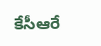కేసీఆరే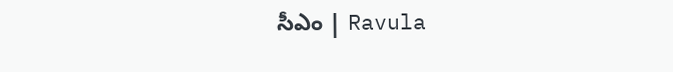సీఎం | Ravula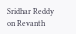Sridhar Reddy on Revanth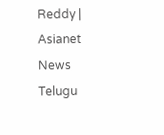Reddy | Asianet News Telugu